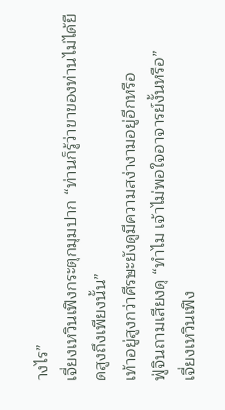างไร”
เจี่ยงเหวินเฟิงกระตุกมุมปาก “ท่านก็รู้ว่าขาของท่านไม่ได้ยืดสูงถึงเพียงนั้น”
เท้าอยู่สูงกว่าศีรษะยังดูมีความสง่างามอยู่อีกหรือ
ฟู่จินถามเสียงดุ “ทำไม เจ้าไม่พอใจอาจารย์งั้นหรือ”
เจี่ยงเหวินเฟิง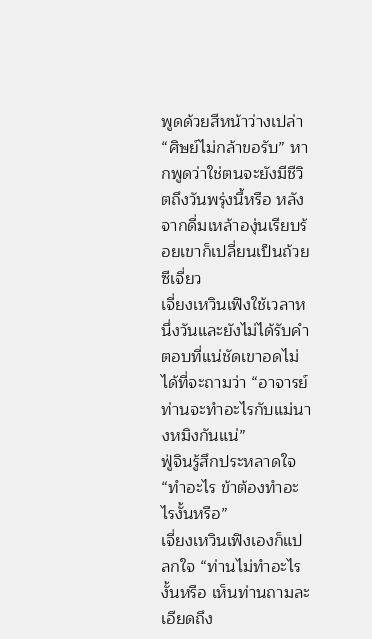พูดด้วยสีหน้าว่างเปล่า “ศิษย์ไม่กล้าขอรับ” หากพูดว่าใช่ตนจะยังมีชีวิตถึงวันพรุ่งนี้หรือ หลังจากดื่มเหล้าองุ่นเรียบร้อยเขาก็เปลี่ยนเป็นถ้วยซีเจี่ยว
เจี่ยงเหวินเฟิงใช้เวลาหนึ่งวันและยังไม่ได้รับคำตอบที่แน่ชัดเขาอดไม่ได้ที่จะถามว่า “อาจารย์ ท่านจะทำอะไรกับแม่นางหมิงกันแน่”
ฟู่จินรู้สึกประหลาดใจ “ทำอะไร ข้าต้องทำอะไรงั้นหรือ”
เจี่ยงเหวินเฟิงเองก็แปลกใจ “ท่านไม่ทำอะไรงั้นหรือ เห็นท่านถามละเอียดถึง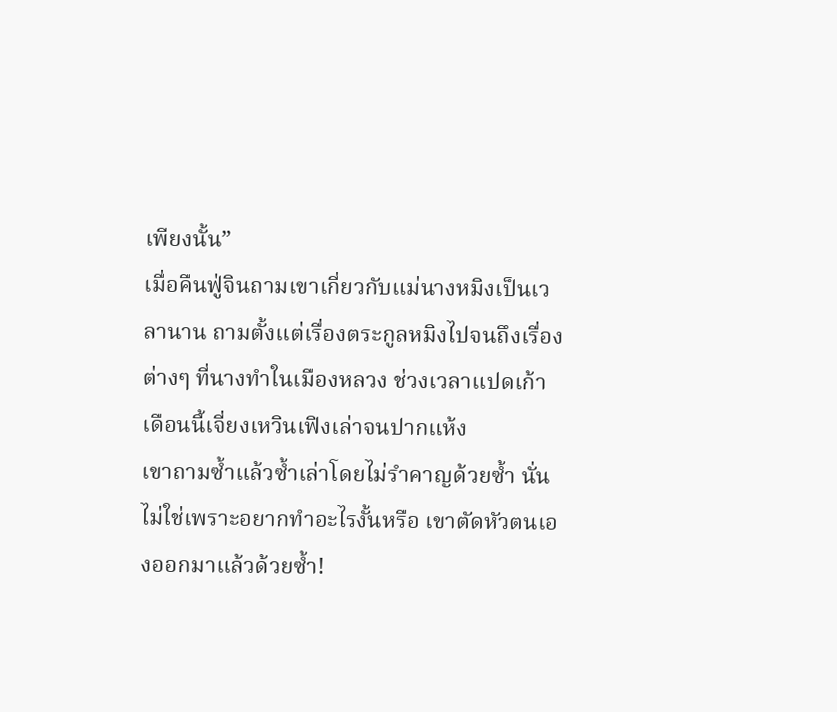เพียงนั้น”
เมื่อคืนฟู่จินถามเขาเกี่ยวกับแม่นางหมิงเป็นเวลานาน ถามตั้งแต่เรื่องตระกูลหมิงไปจนถึงเรื่องต่างๆ ที่นางทำในเมืองหลวง ช่วงเวลาแปดเก้าเดือนนี้เจี่ยงเหวินเฟิงเล่าจนปากแห้ง
เขาถามซ้ำแล้วซ้ำเล่าโดยไม่รำคาญด้วยซ้ำ นั่นไม่ใช่เพราะอยากทำอะไรงั้นหรือ เขาตัดหัวตนเองออกมาแล้วด้วยซ้ำ!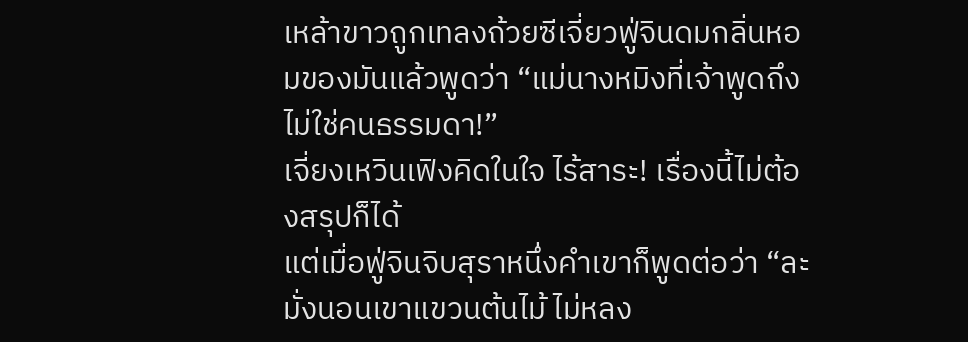เหล้าขาวถูกเทลงถ้วยซีเจี่ยวฟู่จินดมกลิ่นหอมของมันแล้วพูดว่า “แม่นางหมิงที่เจ้าพูดถึงไม่ใช่คนธรรมดา!”
เจี่ยงเหวินเฟิงคิดในใจ ไร้สาระ! เรื่องนี้ไม่ต้องสรุปก็ได้
แต่เมื่อฟู่จินจิบสุราหนึ่งคำเขาก็พูดต่อว่า “ละมั่งนอนเขาแขวนต้นไม้ ไม่หลง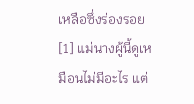เหลือซึ่งร่องรอย[1] แม่นางผู้นี้ดูเหมือนไม่มีอะไร แต่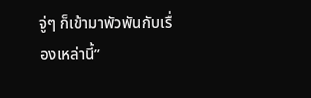จู่ๆ ก็เข้ามาพัวพันกับเรื่องเหล่านี้”